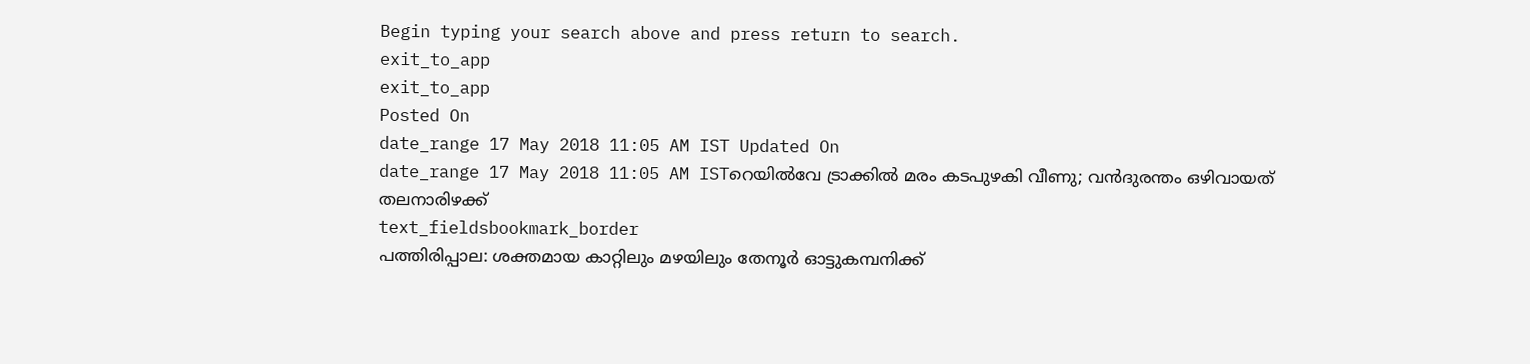Begin typing your search above and press return to search.
exit_to_app
exit_to_app
Posted On
date_range 17 May 2018 11:05 AM IST Updated On
date_range 17 May 2018 11:05 AM ISTറെയിൽവേ ട്രാക്കിൽ മരം കടപുഴകി വീണു; വൻദുരന്തം ഒഴിവായത് തലനാരിഴക്ക്
text_fieldsbookmark_border
പത്തിരിപ്പാല: ശക്തമായ കാറ്റിലും മഴയിലും തേനൂർ ഓട്ടുകമ്പനിക്ക്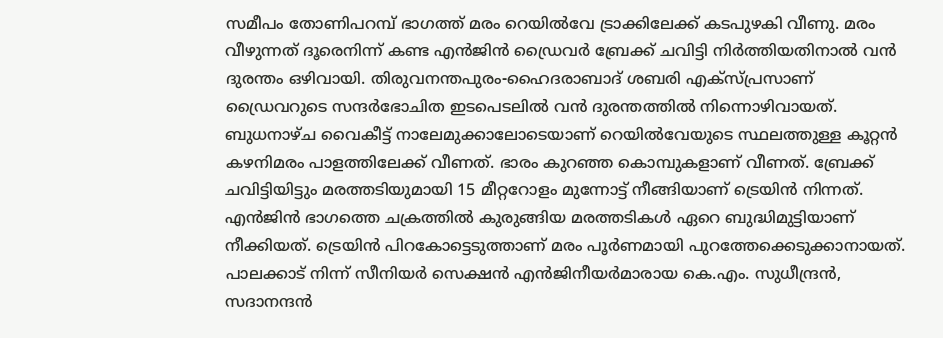സമീപം തോണിപറമ്പ് ഭാഗത്ത് മരം റെയിൽവേ ട്രാക്കിലേക്ക് കടപുഴകി വീണു. മരം വീഴുന്നത് ദൂരെനിന്ന് കണ്ട എൻജിൻ ഡ്രൈവർ ബ്രേക്ക് ചവിട്ടി നിർത്തിയതിനാൽ വൻ ദുരന്തം ഒഴിവായി. തിരുവനന്തപുരം-ഹൈദരാബാദ് ശബരി എക്സ്പ്രസാണ് ഡ്രൈവറുടെ സന്ദർഭോചിത ഇടപെടലിൽ വൻ ദുരന്തത്തിൽ നിന്നൊഴിവായത്. ബുധനാഴ്ച വൈകീട്ട് നാലേമുക്കാലോടെയാണ് റെയിൽവേയുടെ സ്ഥലത്തുള്ള കൂറ്റൻ കഴനിമരം പാളത്തിലേക്ക് വീണത്. ഭാരം കുറഞ്ഞ കൊമ്പുകളാണ് വീണത്. ബ്രേക്ക് ചവിട്ടിയിട്ടും മരത്തടിയുമായി 15 മീറ്ററോളം മുന്നോട്ട് നീങ്ങിയാണ് ട്രെയിൻ നിന്നത്. എൻജിൻ ഭാഗത്തെ ചക്രത്തിൽ കുരുങ്ങിയ മരത്തടികൾ ഏറെ ബുദ്ധിമുട്ടിയാണ് നീക്കിയത്. ട്രെയിൻ പിറകോട്ടെടുത്താണ് മരം പൂർണമായി പുറത്തേക്കെടുക്കാനായത്. പാലക്കാട് നിന്ന് സീനിയർ സെക്ഷൻ എൻജിനീയർമാരായ കെ.എം. സുധീന്ദ്രൻ, സദാനന്ദൻ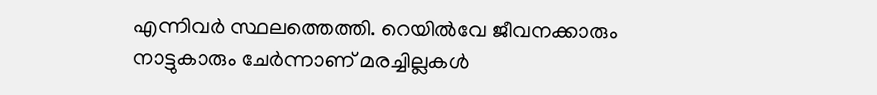എന്നിവർ സ്ഥലത്തെത്തി. റെയിൽവേ ജീവനക്കാരും നാട്ടുകാരും ചേർന്നാണ് മരച്ചില്ലകൾ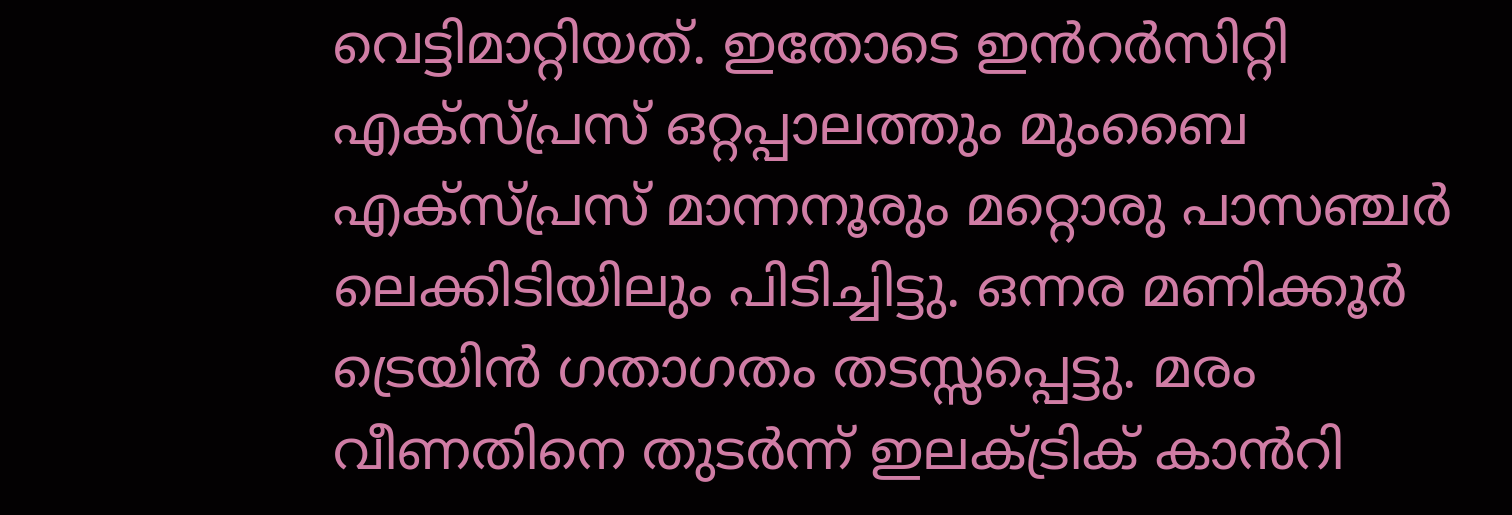വെട്ടിമാറ്റിയത്. ഇതോടെ ഇൻറർസിറ്റി എക്സ്പ്രസ് ഒറ്റപ്പാലത്തും മുംബൈ എക്സ്പ്രസ് മാന്നനൂരും മറ്റൊരു പാസഞ്ചർ ലെക്കിടിയിലും പിടിച്ചിട്ടു. ഒന്നര മണിക്കൂർ ട്രെയിൻ ഗതാഗതം തടസ്സപ്പെട്ടു. മരം വീണതിനെ തുടർന്ന് ഇലക്ട്രിക് കാൻറി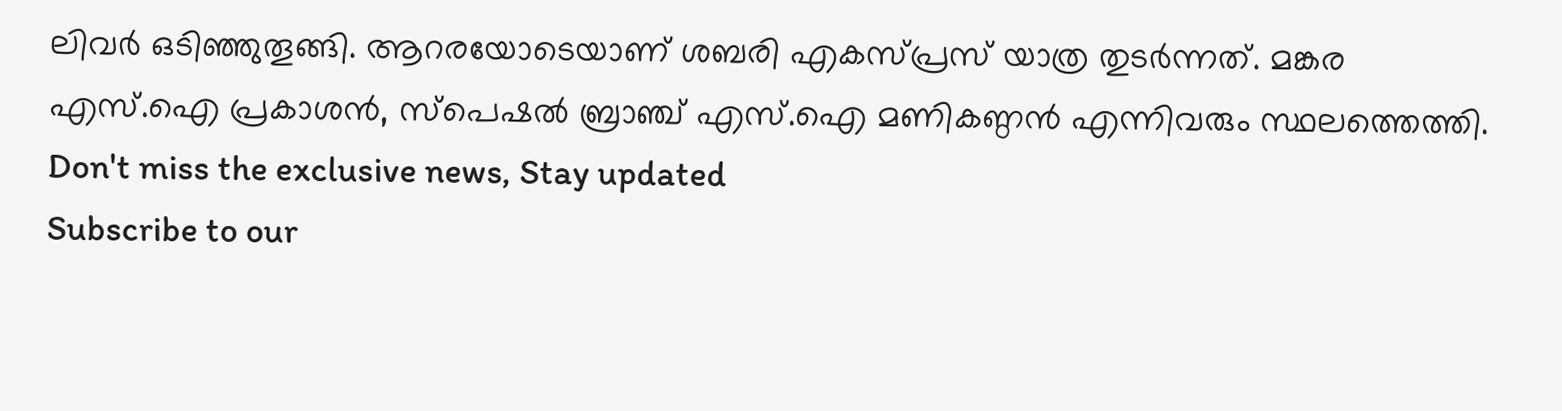ലിവർ ഒടിഞ്ഞുതൂങ്ങി. ആറരയോടെയാണ് ശബരി എകസ്പ്രസ് യാത്ര തുടർന്നത്. മങ്കര എസ്.ഐ പ്രകാശൻ, സ്പെഷൽ ബ്രാഞ്ച് എസ്.ഐ മണികണ്ഠൻ എന്നിവരും സ്ഥലത്തെത്തി.
Don't miss the exclusive news, Stay updated
Subscribe to our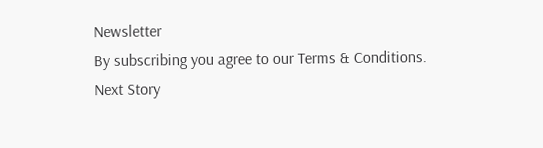Newsletter
By subscribing you agree to our Terms & Conditions.
Next Story